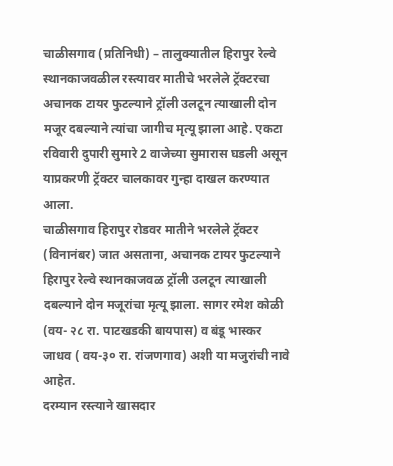चाळीसगाव (प्रतिनिधी) – तालुक्यातील हिरापुर रेल्वे स्थानकाजवळील रस्त्यावर मातीचे भरलेले ट्रॅक्टरचा अचानक टायर फुटल्याने ट्रॉली उलटून त्याखाली दोन मजूर दबल्याने त्यांचा जागीच मृत्यू झाला आहे. एकटा रविवारी दुपारी सुमारे 2 वाजेच्या सुमारास घडली असून याप्रकरणी ट्रॅक्टर चालकावर गुन्हा दाखल करण्यात आला.
चाळीसगाव हिरापुर रोडवर मातीने भरलेले ट्रॅक्टर (विनानंबर) जात असताना, अचानक टायर फुटल्याने हिरापुर रेल्वे स्थानकाजवळ ट्रॉली उलटून त्याखाली दबल्याने दोन मजूरांचा मृत्यू झाला. सागर रमेश कोळी (वय- २८ रा. पाटखडकी बायपास) व बंडू भास्कर जाधव ( वय-३० रा. रांजणगाव) अशी या मजुरांची नावे आहेत.
दरम्यान रस्त्याने खासदार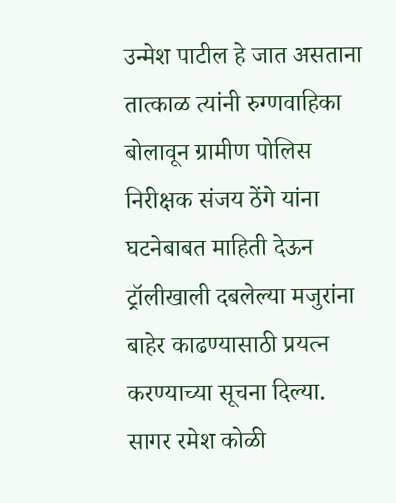उन्मेश पाटील हे जात असताना तात्काळ त्यांनी रुग्णवाहिका बोलावून ग्रामीण पोलिस निरीक्षक संजय ठेंगे यांना घटनेबाबत माहिती देऊन ट्रॉलीखाली दबलेल्या मजुरांना बाहेर काढण्यासाठी प्रयत्न करण्याच्या सूचना दिल्या.
सागर रमेश कोळी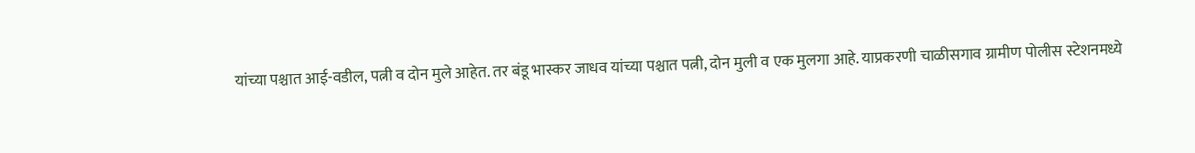यांच्या पश्चात आई-वडील, पत्नी व दोन मुले आहेत. तर बंडू भास्कर जाधव यांच्या पश्चात पत्नी, दोन मुली व एक मुलगा आहे. याप्रकरणी चाळीसगाव ग्रामीण पोलीस स्टेशनमध्ये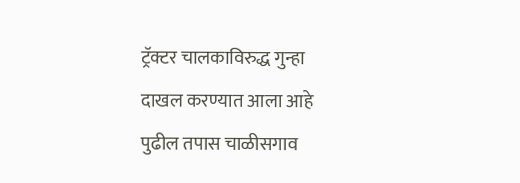ट्रॅक्टर चालकाविरुद्ध गुन्हा दाखल करण्यात आला आहे पुढील तपास चाळीसगाव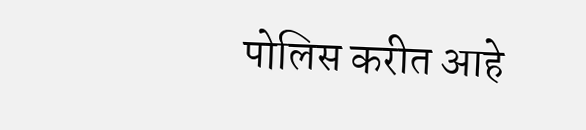पोलिस करीत आहे